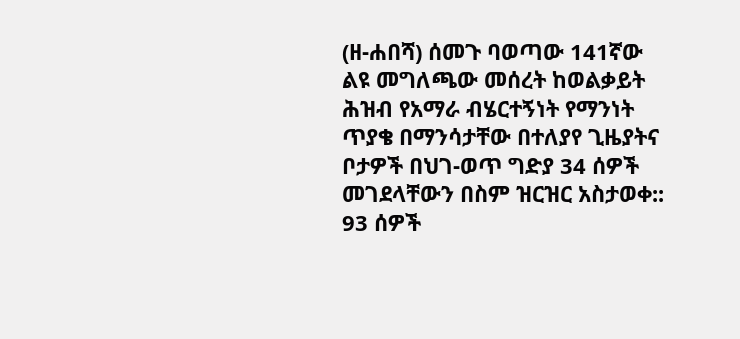(ዘ-ሐበሻ) ሰመጉ ባወጣው 141ኛው ልዩ መግለጫው መሰረት ከወልቃይት ሕዝብ የአማራ ብሄርተኝነት የማንነት ጥያቄ በማንሳታቸው በተለያየ ጊዜያትና ቦታዎች በህገ-ወጥ ግድያ 34 ሰዎች መገደላቸውን በስም ዝርዝር አስታወቀ:: 93 ሰዎች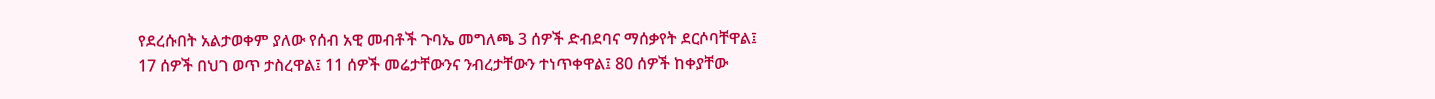የደረሱበት አልታወቀም ያለው የሰብ አዊ መብቶች ጉባኤ መግለጫ 3 ሰዎች ድብደባና ማሰቃየት ደርሶባቸዋል፤ 17 ሰዎች በህገ ወጥ ታስረዋል፤ 11 ሰዎች መሬታቸውንና ንብረታቸውን ተነጥቀዋል፤ 80 ሰዎች ከቀያቸው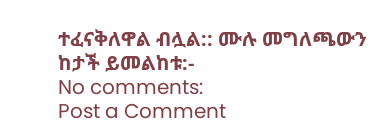ተፈናቅለዋል ብሏል:: ሙሉ መግለጫውን ከታች ይመልከቱ:-
No comments:
Post a Comment